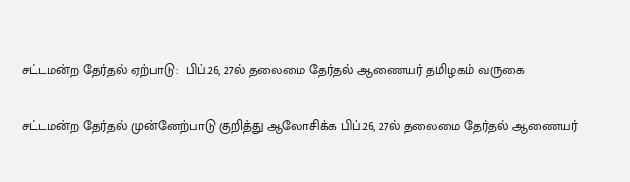சட்டமன்ற தேர்தல் ஏற்பாடு:  பிப்.26, 27ல் தலைமை தேர்தல் ஆணையர் தமிழகம் வருகை

சட்டமன்ற தேர்தல் முன்னேற்பாடு குறித்து ஆலோசிக்க பிப்.26, 27ல் தலைமை தேர்தல் ஆணையர்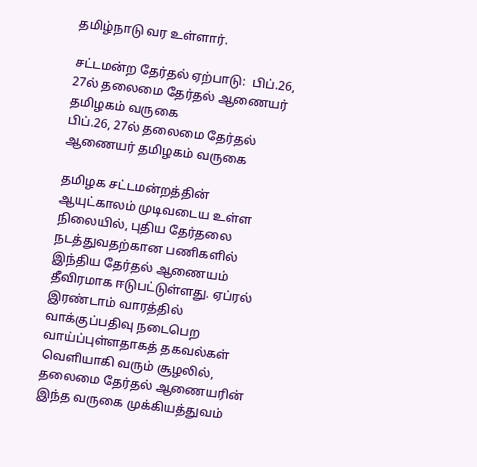தமிழ்நாடு வர உள்ளார்.

சட்டமன்ற தேர்தல் ஏற்பாடு:  பிப்.26, 27ல் தலைமை தேர்தல் ஆணையர் தமிழகம் வருகை
பிப்.26, 27ல் தலைமை தேர்தல் ஆணையர் தமிழகம் வருகை

தமிழக சட்டமன்றத்தின் ஆயுட்காலம் முடிவடைய உள்ள நிலையில், புதிய தேர்தலை நடத்துவதற்கான பணிகளில் இந்திய தேர்தல் ஆணையம் தீவிரமாக ஈடுபட்டுள்ளது. ஏப்ரல் இரண்டாம் வாரத்தில் வாக்குப்பதிவு நடைபெற வாய்ப்புள்ளதாகத் தகவல்கள் வெளியாகி வரும் சூழலில், தலைமை தேர்தல் ஆணையரின் இந்த வருகை முக்கியத்துவம்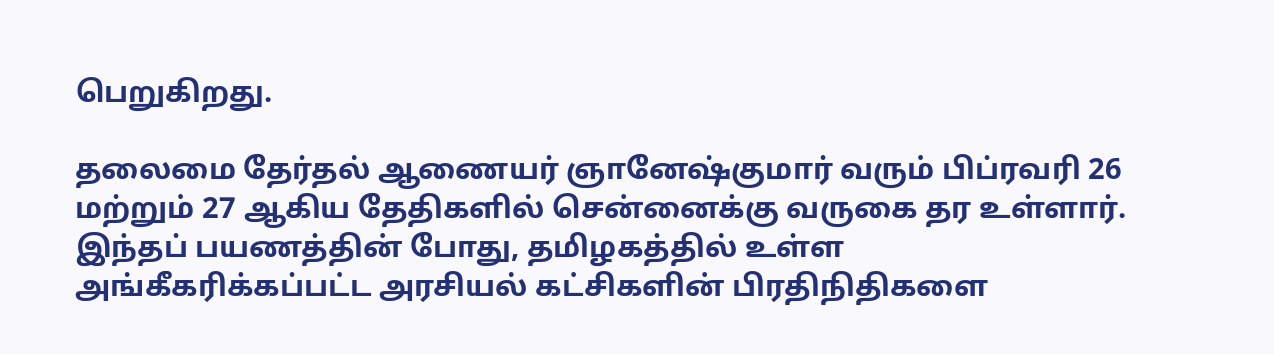பெறுகிறது.

தலைமை தேர்தல் ஆணையர் ஞானேஷ்குமார் வரும் பிப்ரவரி 26 மற்றும் 27 ஆகிய தேதிகளில் சென்னைக்கு வருகை தர உள்ளார். இந்தப் பயணத்தின் போது, தமிழகத்தில் உள்ள அங்கீகரிக்கப்பட்ட அரசியல் கட்சிகளின் பிரதிநிதிகளை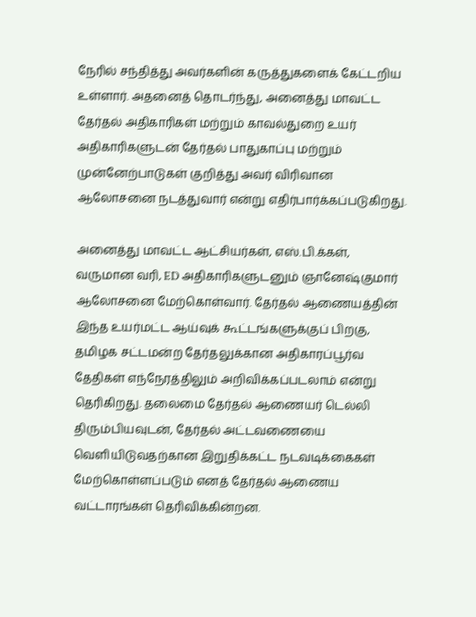நேரில் சந்தித்து அவர்களின் கருத்துகளைக் கேட்டறிய உள்ளார். அதனைத் தொடர்ந்து, அனைத்து மாவட்ட தேர்தல் அதிகாரிகள் மற்றும் காவல்துறை உயர் அதிகாரிகளுடன் தேர்தல் பாதுகாப்பு மற்றும் முன்னேற்பாடுகள் குறித்து அவர் விரிவான ஆலோசனை நடத்துவார் என்று எதிர்பார்க்கப்படுகிறது.

அனைத்து மாவட்ட ஆட்சியர்கள், எஸ்.பி.க்கள், வருமான வரி, ED அதிகாரிகளுடனும் ஞானேஷ்குமார் ஆலோசனை மேற்கொள்வார். தேர்தல் ஆணையத்தின் இந்த உயர்மட்ட ஆய்வுக் கூட்டங்களுக்குப் பிறகு, தமிழக சட்டமன்ற தேர்தலுக்கான அதிகாரப்பூர்வ தேதிகள் எந்நேரத்திலும் அறிவிக்கப்படலாம் என்று தெரிகிறது. தலைமை தேர்தல் ஆணையர் டெல்லி திரும்பியவுடன், தேர்தல் அட்டவணையை வெளியிடுவதற்கான இறுதிக்கட்ட நடவடிக்கைகள் மேற்கொள்ளப்படும் எனத் தேர்தல் ஆணைய வட்டாரங்கள் தெரிவிக்கின்றன.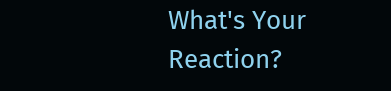What's Your Reaction?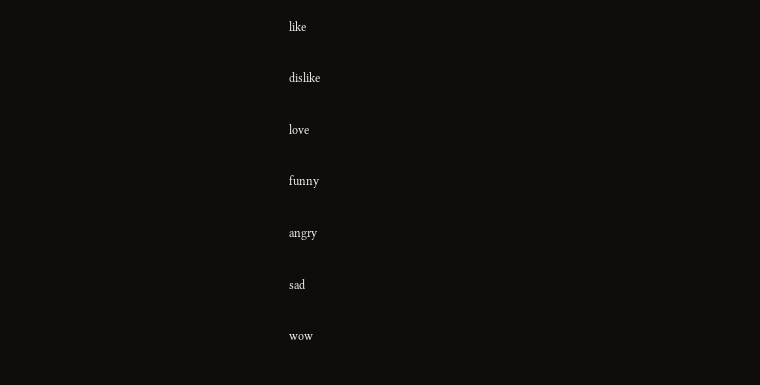like

dislike

love

funny

angry

sad

wow